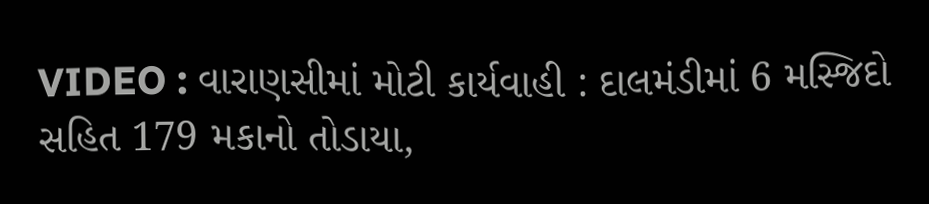VIDEO : વારાણસીમાં મોટી કાર્યવાહી : દાલમંડીમાં 6 મસ્જિદો સહિત 179 મકાનો તોડાયા,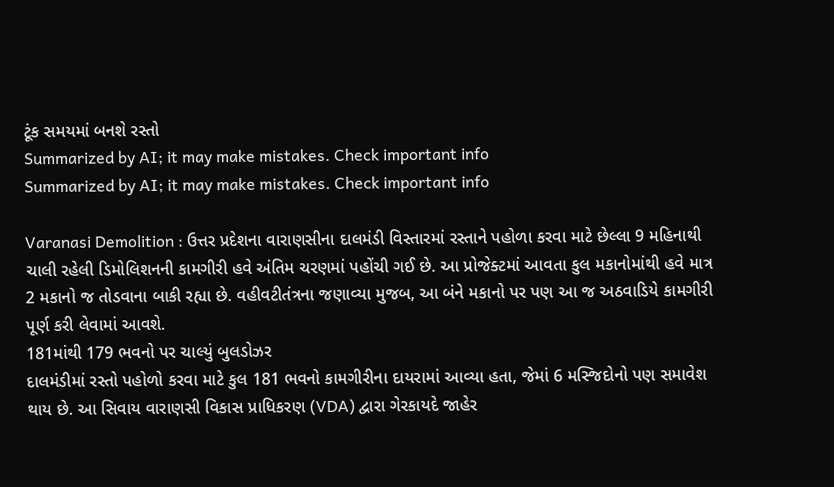ટૂંક સમયમાં બનશે રસ્તો
Summarized by AI; it may make mistakes. Check important info
Summarized by AI; it may make mistakes. Check important info

Varanasi Demolition : ઉત્તર પ્રદેશના વારાણસીના દાલમંડી વિસ્તારમાં રસ્તાને પહોળા કરવા માટે છેલ્લા 9 મહિનાથી ચાલી રહેલી ડિમોલિશનની કામગીરી હવે અંતિમ ચરણમાં પહોંચી ગઈ છે. આ પ્રોજેક્ટમાં આવતા કુલ મકાનોમાંથી હવે માત્ર 2 મકાનો જ તોડવાના બાકી રહ્યા છે. વહીવટીતંત્રના જણાવ્યા મુજબ, આ બંને મકાનો પર પણ આ જ અઠવાડિયે કામગીરી પૂર્ણ કરી લેવામાં આવશે.
181માંથી 179 ભવનો પર ચાલ્યું બુલડોઝર
દાલમંડીમાં રસ્તો પહોળો કરવા માટે કુલ 181 ભવનો કામગીરીના દાયરામાં આવ્યા હતા, જેમાં 6 મસ્જિદોનો પણ સમાવેશ થાય છે. આ સિવાય વારાણસી વિકાસ પ્રાધિકરણ (VDA) દ્વારા ગેરકાયદે જાહેર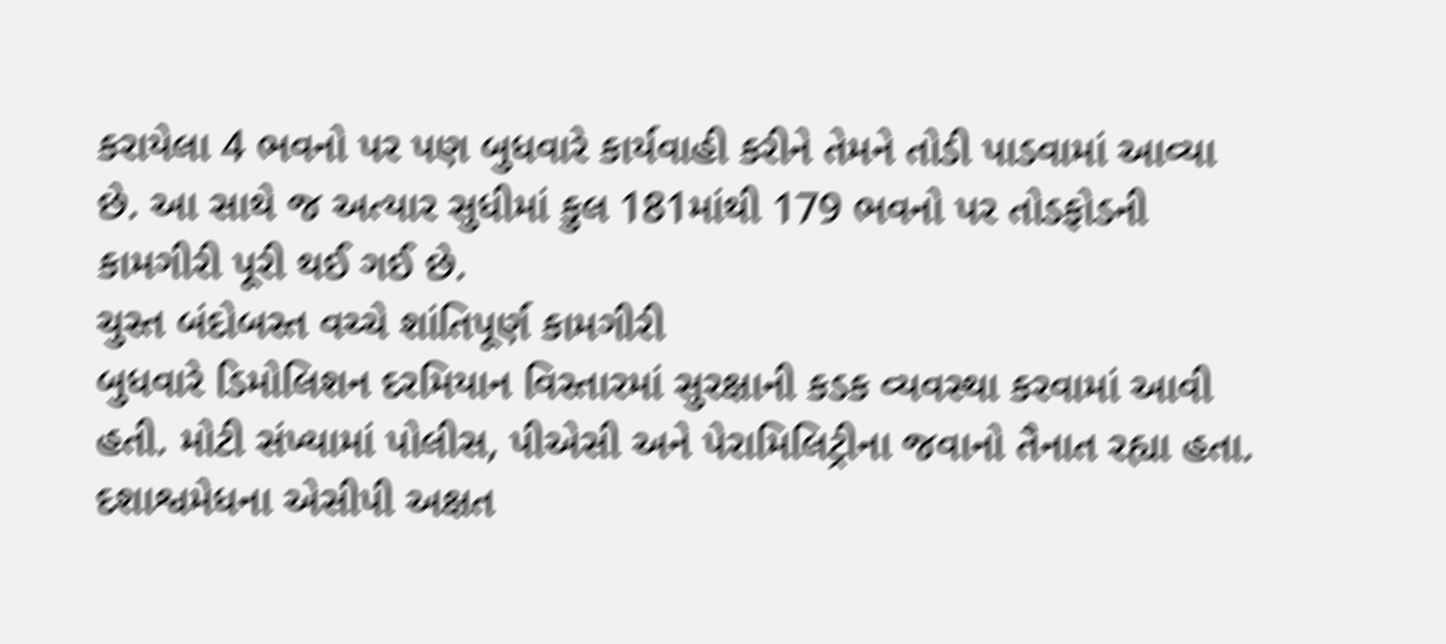કરાયેલા 4 ભવનો પર પણ બુધવારે કાર્યવાહી કરીને તેમને તોડી પાડવામાં આવ્યા છે. આ સાથે જ અત્યાર સુધીમાં કુલ 181માંથી 179 ભવનો પર તોડફોડની કામગીરી પૂરી થઈ ગઈ છે.
ચુસ્ત બંદોબસ્ત વચ્ચે શાંતિપૂર્ણ કામગીરી
બુધવારે ડિમોલિશન દરમિયાન વિસ્તારમાં સુરક્ષાની કડક વ્યવસ્થા કરવામાં આવી હતી. મોટી સંખ્યામાં પોલીસ, પીએસી અને પેરામિલિટ્રીના જવાનો તૈનાત રહ્યા હતા. દશાશ્વમેધના એસીપી અક્ષત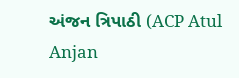અંજન ત્રિપાઠી (ACP Atul Anjan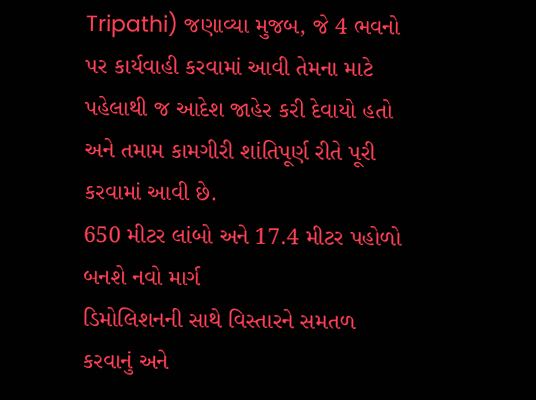Tripathi) જણાવ્યા મુજબ, જે 4 ભવનો પર કાર્યવાહી કરવામાં આવી તેમના માટે પહેલાથી જ આદેશ જાહેર કરી દેવાયો હતો અને તમામ કામગીરી શાંતિપૂર્ણ રીતે પૂરી કરવામાં આવી છે.
650 મીટર લાંબો અને 17.4 મીટર પહોળો બનશે નવો માર્ગ
ડિમોલિશનની સાથે વિસ્તારને સમતળ કરવાનું અને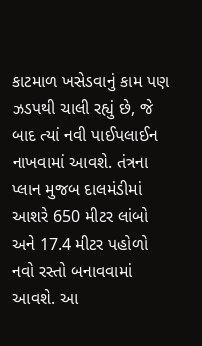કાટમાળ ખસેડવાનું કામ પણ ઝડપથી ચાલી રહ્યું છે, જે બાદ ત્યાં નવી પાઈપલાઈન નાખવામાં આવશે. તંત્રના પ્લાન મુજબ દાલમંડીમાં આશરે 650 મીટર લાંબો અને 17.4 મીટર પહોળો નવો રસ્તો બનાવવામાં આવશે. આ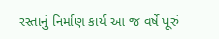રસ્તાનું નિર્માણ કાર્ય આ જ વર્ષે પૂરું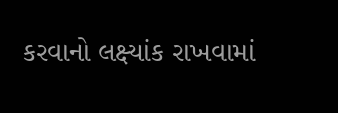કરવાનો લક્ષ્યાંક રાખવામાં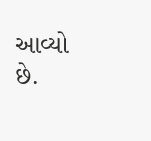આવ્યો છે.